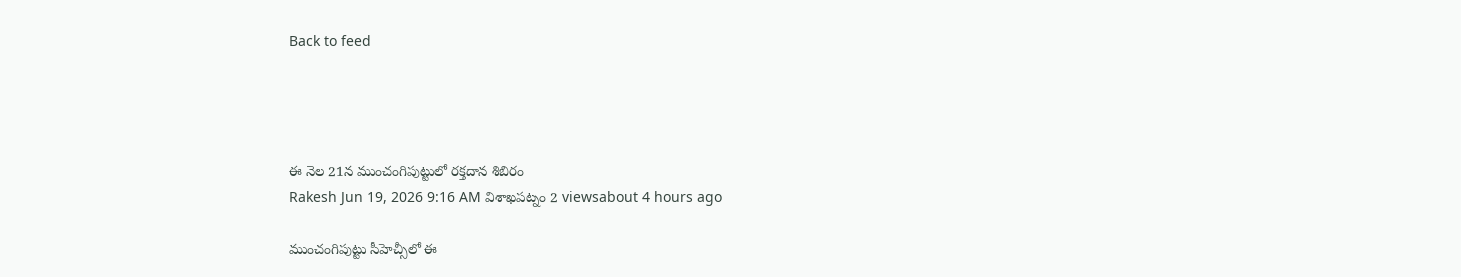Back to feed




ఈ నెల 21న ముంచంగిపుట్టులో రక్తదాన శిబిరం
Rakesh Jun 19, 2026 9:16 AM విశాఖపట్నం 2 viewsabout 4 hours ago

ముంచంగిపుట్టు సీహెచ్సీలో ఈ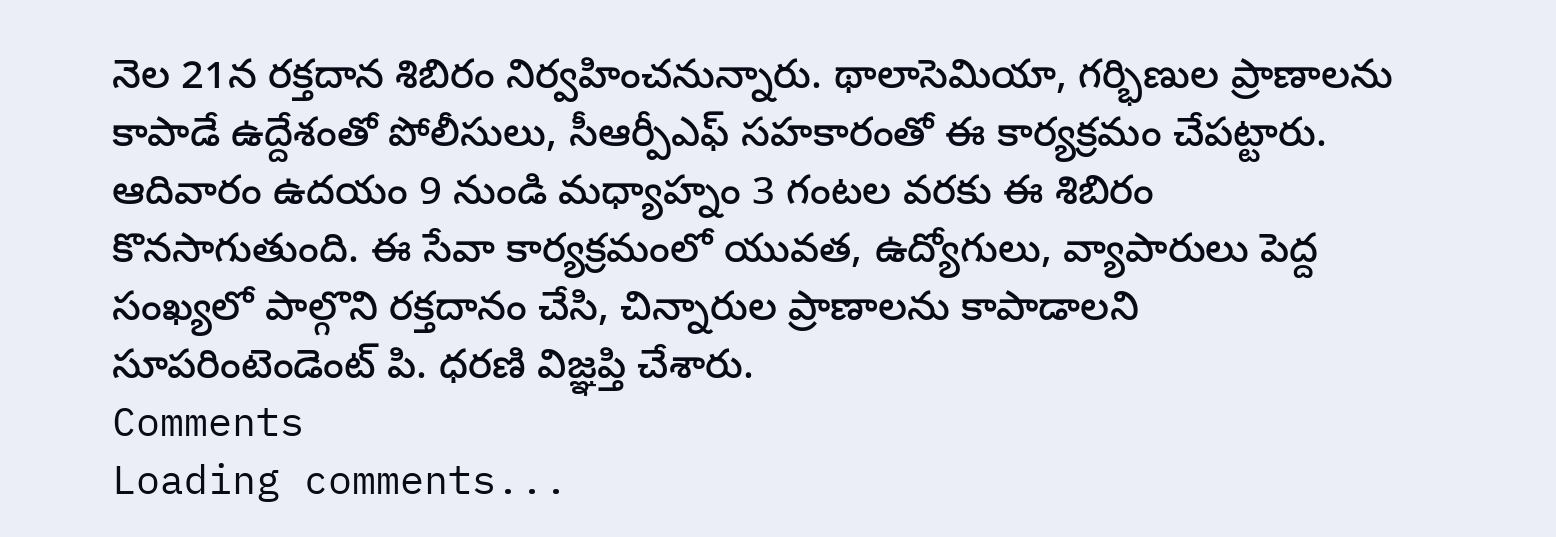నెల 21న రక్తదాన శిబిరం నిర్వహించనున్నారు. థాలాసెమియా, గర్భిణుల ప్రాణాలను కాపాడే ఉద్దేశంతో పోలీసులు, సీఆర్పీఎఫ్ సహకారంతో ఈ కార్యక్రమం చేపట్టారు.
ఆదివారం ఉదయం 9 నుండి మధ్యాహ్నం 3 గంటల వరకు ఈ శిబిరం కొనసాగుతుంది. ఈ సేవా కార్యక్రమంలో యువత, ఉద్యోగులు, వ్యాపారులు పెద్ద సంఖ్యలో పాల్గొని రక్తదానం చేసి, చిన్నారుల ప్రాణాలను కాపాడాలని సూపరింటెండెంట్ పి. ధరణి విజ్ఞప్తి చేశారు.
Comments
Loading comments...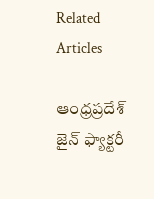Related Articles

ఆంధ్రప్రదేశ్
జైన్ ఫ్యాక్టరీ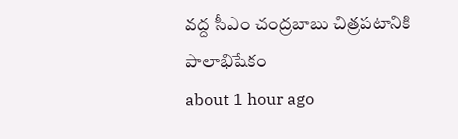వద్ద సీఎం చంద్రబాబు చిత్రపటానికి పాలాభిషేకం
about 1 hour ago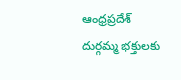ఆంధ్రప్రదేశ్
దుర్గమ్మ భక్తులకు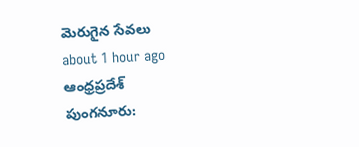మెరుగైన సేవలు
about 1 hour ago
ఆంధ్రప్రదేశ్
పుంగనూరు: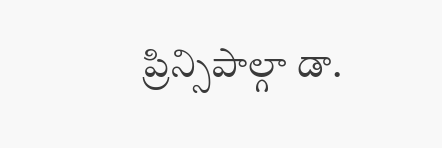ప్రిన్సిపాల్గా డా.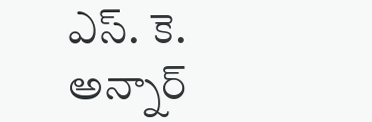ఎస్. కె. అన్నార్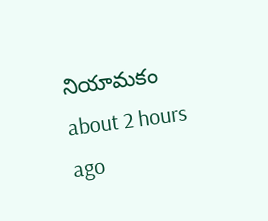నియామకం
about 2 hours ago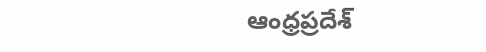ఆంధ్రప్రదేశ్